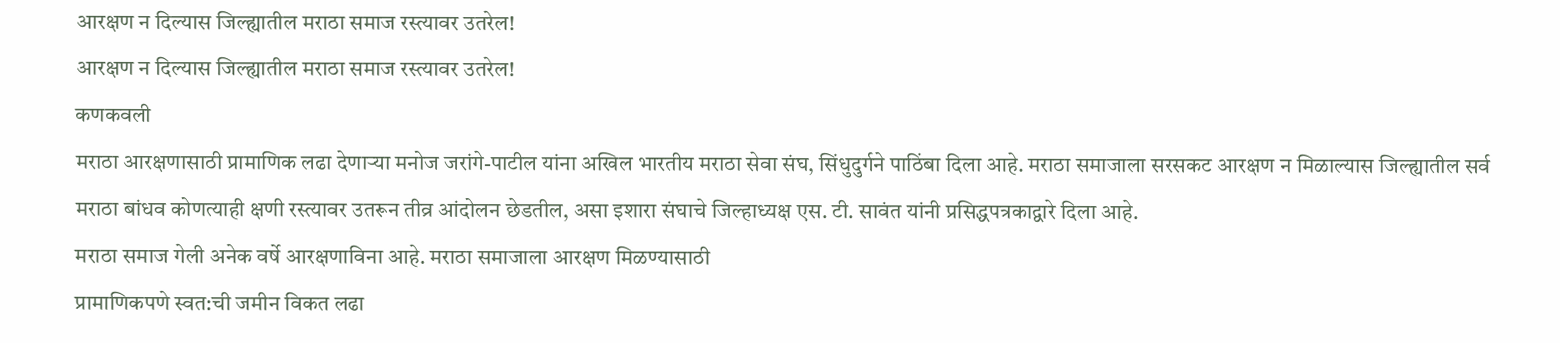आरक्षण न दिल्यास जिल्ह्यातील मराठा समाज रस्त्यावर उतरेल!
आरक्षण न दिल्यास जिल्ह्यातील मराठा समाज रस्त्यावर उतरेल!
कणकवली
मराठा आरक्षणासाठी प्रामाणिक लढा देणाऱ्या मनोज जरांगे-पाटील यांना अखिल भारतीय मराठा सेवा संघ, सिंधुदुर्गने पाठिंबा दिला आहे. मराठा समाजाला सरसकट आरक्षण न मिळाल्यास जिल्ह्यातील सर्व मराठा बांधव कोणत्याही क्षणी रस्त्यावर उतरून तीव्र आंदोलन छेडतील, असा इशारा संघाचे जिल्हाध्यक्ष एस. टी. सावंत यांनी प्रसिद्धपत्रकाद्वारे दिला आहे.
मराठा समाज गेली अनेक वर्षे आरक्षणाविना आहे. मराठा समाजाला आरक्षण मिळण्यासाठी
प्रामाणिकपणे स्वत:ची जमीन विकत लढा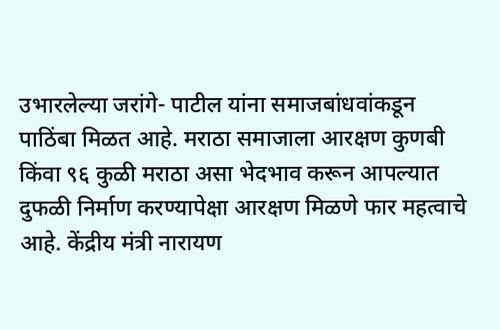उभारलेल्या जरांगे- पाटील यांना समाजबांधवांकडून पाठिंबा मिळत आहे. मराठा समाजाला आरक्षण कुणबी किंवा ९६ कुळी मराठा असा भेदभाव करून आपल्यात दुफळी निर्माण करण्यापेक्षा आरक्षण मिळणे फार महत्वाचे आहे. केंद्रीय मंत्री नारायण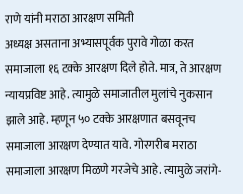राणे यांनी मराठा आरक्षण समिती
अध्यक्ष असताना अभ्यासपूर्वक पुरावे गोळा करत समाजाला १६ टक्के आरक्षण दिले होते. मात्र, ते आरक्षण न्यायप्रविष्ट आहे. त्यामुळे समाजातील मुलांचे नुकसान झाले आहे. म्हणून ५० टक्के आरक्षणात बसवूनच समाजाला आरक्षण देण्यात यावे. गोरगरीब मराठा समाजाला आरक्षण मिळणे गरजेचे आहे. त्यामुळे जरांगे-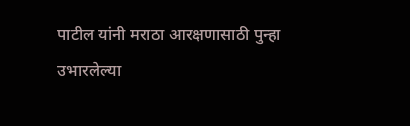पाटील यांनी मराठा आरक्षणासाठी पुन्हा उभारलेल्या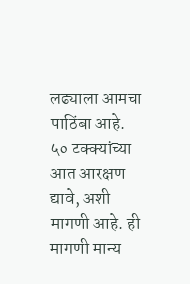लढ्याला आमचा पाठिंबा आहे. ५० टक्क्यांच्या आत आरक्षण द्यावे, अशी मागणी आहे. ही मागणी मान्य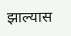झाल्यास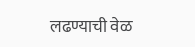लढण्याची वेळ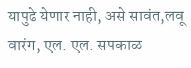यापुढे येणार नाही, असे सावंत,लवू वारंग, एल. एल. सपकाळ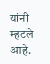यांनी म्हटले आहे.